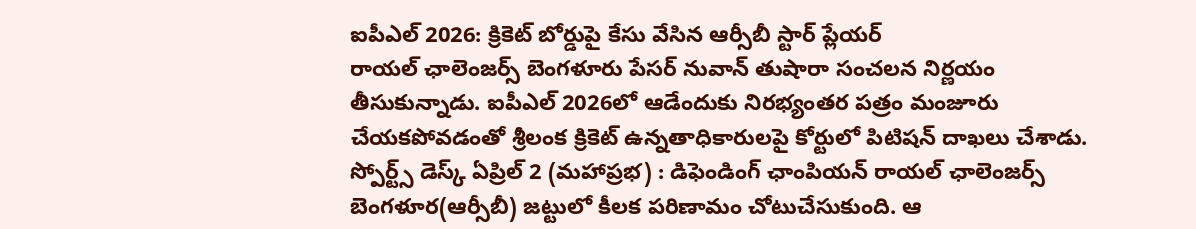ఐపీఎల్ 2026: క్రికెట్ బోర్డుపై కేసు వేసిన ఆర్సీబీ స్టార్ ప్లేయర్
రాయల్ ఛాలెంజర్స్ బెంగళూరు పేసర్ నువాన్ తుషారా సంచలన నిర్ణయం తీసుకున్నాడు. ఐపీఎల్ 2026లో ఆడేందుకు నిరభ్యంతర పత్రం మంజూరు చేయకపోవడంతో శ్రీలంక క్రికెట్ ఉన్నతాధికారులపై కోర్టులో పిటిషన్ దాఖలు చేశాడు. స్పోర్ట్స్ డెస్క్ ఏప్రిల్ 2 (మహాప్రభ) : డిఫెండింగ్ ఛాంపియన్ రాయల్ ఛాలెంజర్స్ బెంగళూర(ఆర్సీబీ) జట్టులో కీలక పరిణామం చోటుచేసుకుంది. ఆ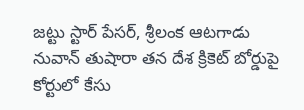జట్టు స్టార్ పేసర్, శ్రీలంక ఆటగాడు నువాన్ తుషారా తన దేశ క్రికెట్ బోర్డుపై కోర్టులో కేసు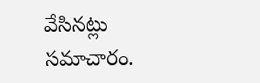వేసినట్లు సమాచారం.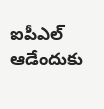ఐపీఎల్ ఆడేందుకు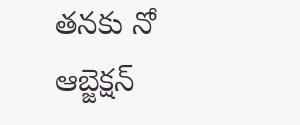తనకు నో ఆబ్జెక్షన్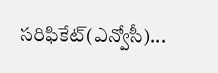సరిఫికేట్(ఎన్వోసీ)...